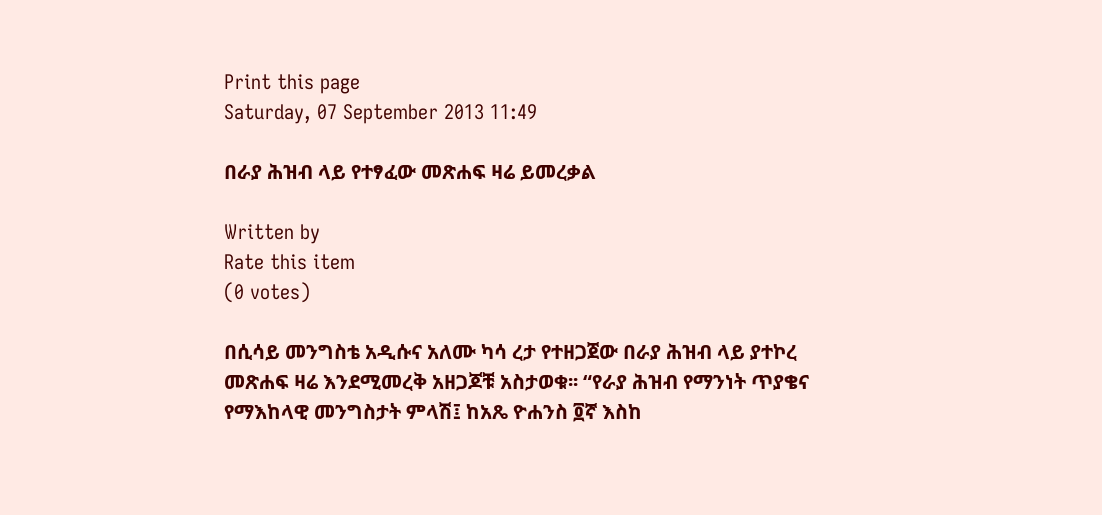Print this page
Saturday, 07 September 2013 11:49

በራያ ሕዝብ ላይ የተፃፈው መጽሐፍ ዛሬ ይመረቃል

Written by
Rate this item
(0 votes)

በሲሳይ መንግስቴ አዲሱና አለሙ ካሳ ረታ የተዘጋጀው በራያ ሕዝብ ላይ ያተኮረ መጽሐፍ ዛሬ እንደሚመረቅ አዘጋጆቹ አስታወቁ፡፡ “የራያ ሕዝብ የማንነት ጥያቄና የማእከላዊ መንግስታት ምላሽ፤ ከአጼ ዮሐንስ ፬ኛ እስከ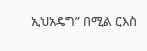ኢህአዴግ” በሚል ርእስ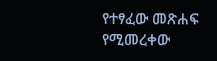የተፃፈው መጽሐፍ የሚመረቀው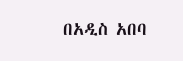በአዲስ አበባ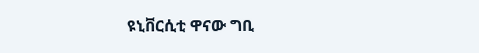ዩኒቨርሲቲ ዋናው ግቢ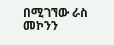በሚገኘው ራስ መኮንን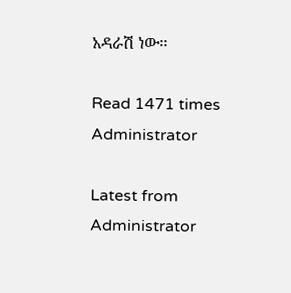አዳራሽ ነው፡፡

Read 1471 times
Administrator

Latest from Administrator